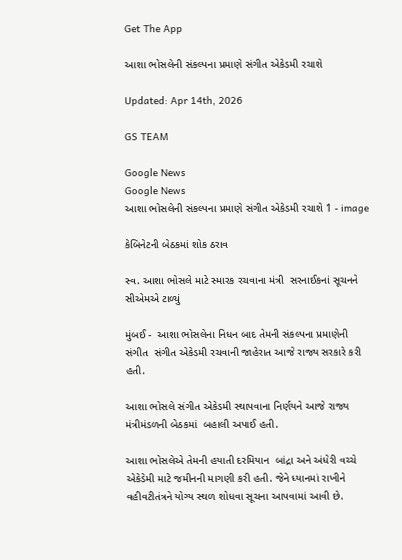Get The App

આશા ભોસલેની સંકલ્પના પ્રમાણે સંગીત એકેડમી રચાશે

Updated: Apr 14th, 2026

GS TEAM

Google News
Google News
આશા ભોસલેની સંકલ્પના પ્રમાણે સંગીત એકેડમી રચાશે 1 - image

કેબિનેટની બેઠકમાં શોક ઠરાવ

સ્વ. આશા ભોસલે માટે સ્મારક રચવાના મંત્રી  સરનાઈકનાં સૂચનને સીએમએ ટાળ્યું

મુંબઈ -  આશા ભોસલેના નિધન બાદ તેમની સંકલ્પના પ્રમાણેની સંગીત  સંગીત એકેડમી રચવાની જાહેરાત આજે રાજ્ય સરકારે કરી હતી.

આશા ભોસલે સંગીત એકેડમી સ્થાપવાના નિર્ણયને આજે રાજ્ય મંત્રીમંડળની બેઠકમાં  બહાલી અપાઈ હતી.

આશા ભોસલેએ તેમની હયાતી દરમિયાન  બાંદ્રા અને અંધેરી વચ્ચે એકેડેમી માટે જમીનની માગણી કરી હતી. જેને ધ્યાનમાં રાખીને વહીવટીતંત્રને યોગ્ય સ્થળ શોધવા સૂચના આપવામાં આવી છે.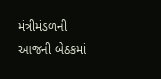મંત્રીમંડળની આજની બેઠકમાં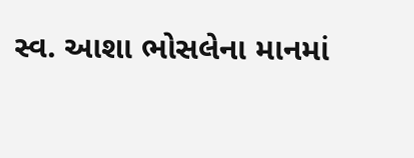સ્વ. આશા ભોસલેના માનમાં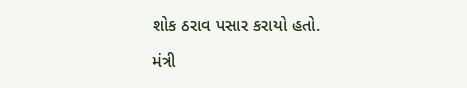શોક ઠરાવ પસાર કરાયો હતો.

મંત્રી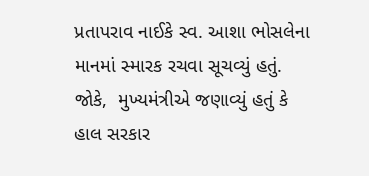પ્રતાપરાવ નાઈકે સ્વ. આશા ભોસલેના માનમાં સ્મારક રચવા સૂચવ્યું હતું. જોકે,  મુખ્યમંત્રીએ જણાવ્યું હતું કે હાલ સરકાર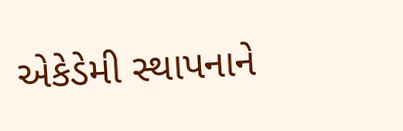એકેડેમી સ્થાપનાને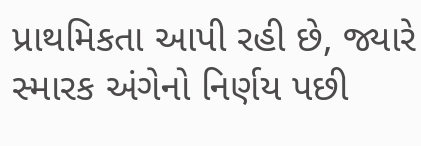પ્રાથમિકતા આપી રહી છે, જ્યારે સ્મારક અંગેનો નિર્ણય પછી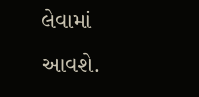લેવામાં આવશે.